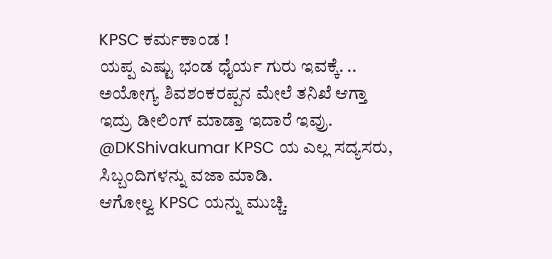KPSC ಕರ್ಮಕಾಂಡ !
ಯಪ್ಪ ಎಷ್ಟು ಭಂಡ ಧೈರ್ಯ ಗುರು ಇವಕ್ಕೆ. ..
ಅಯೋಗ್ಯ ಶಿವಶಂಕರಪ್ಪನ ಮೇಲೆ ತನಿಖೆ ಆಗ್ತಾ ಇದ್ರು ಡೀಲಿಂಗ್ ಮಾಡ್ತಾ ಇದಾರೆ ಇವ್ರು.
@DKShivakumar KPSC ಯ ಎಲ್ಲ ಸದ್ಯಸರು, ಸಿಬ್ಬಂದಿಗಳನ್ನು ವಜಾ ಮಾಡಿ.
ಆಗೋಲ್ವ KPSC ಯನ್ನು ಮುಚ್ಚಿ.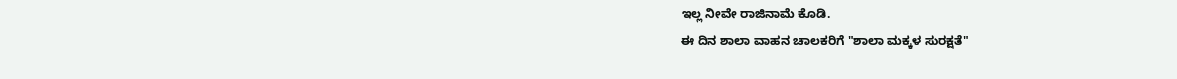ಇಲ್ಲ ನೀವೇ ರಾಜಿನಾಮೆ ಕೊಡಿ.
ಈ ದಿನ ಶಾಲಾ ವಾಹನ ಚಾಲಕರಿಗೆ "ಶಾಲಾ ಮಕ್ಕಳ ಸುರಕ್ಷತೆ"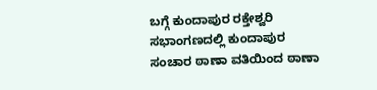ಬಗ್ಗೆ ಕುಂದಾಪುರ ರಕ್ತೇಶ್ವರಿ ಸಭಾಂಗಣದಲ್ಲಿ ಕುಂದಾಪುರ ಸಂಚಾರ ಠಾಣಾ ವತಿಯಿಂದ ಠಾಣಾ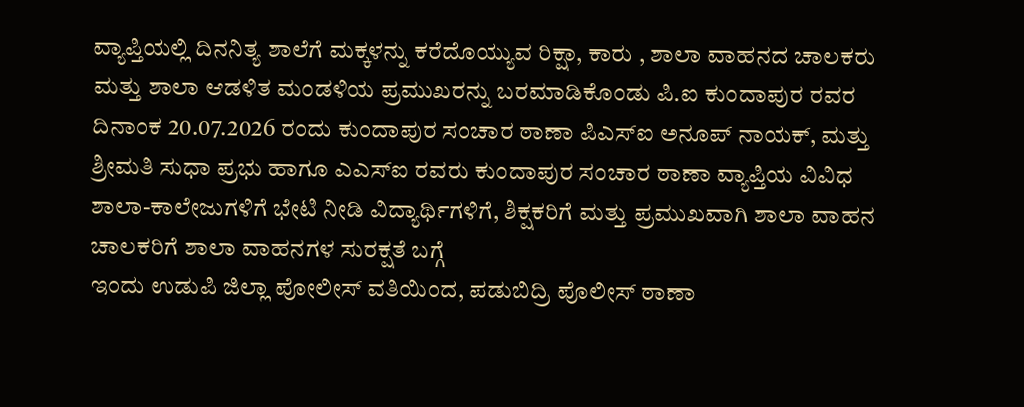ವ್ಯಾಪ್ತಿಯಲ್ಲಿ ದಿನನಿತ್ಯ ಶಾಲೆಗೆ ಮಕ್ಕಳನ್ನು ಕರೆದೊಯ್ಯುವ ರಿಕ್ಷಾ, ಕಾರು , ಶಾಲಾ ವಾಹನದ ಚಾಲಕರು ಮತ್ತು ಶಾಲಾ ಆಡಳಿತ ಮಂಡಳಿಯ ಪ್ರಮುಖರನ್ನು ಬರಮಾಡಿಕೊಂಡು ಪಿ.ಐ ಕುಂದಾಪುರ ರವರ
ದಿನಾಂಕ 20.07.2026 ರಂದು ಕುಂದಾಪುರ ಸಂಚಾರ ಠಾಣಾ ಪಿಎಸ್ಐ ಅನೂಪ್ ನಾಯಕ್, ಮತ್ತು ಶ್ರೀಮತಿ ಸುಧಾ ಪ್ರಭು ಹಾಗೂ ಎಎಸ್ಐ ರವರು ಕುಂದಾಪುರ ಸಂಚಾರ ಠಾಣಾ ವ್ಯಾಪ್ತಿಯ ವಿವಿಧ ಶಾಲಾ-ಕಾಲೇಜುಗಳಿಗೆ ಭೇಟಿ ನೀಡಿ ವಿದ್ಯಾರ್ಥಿಗಳಿಗೆ, ಶಿಕ್ಷಕರಿಗೆ ಮತ್ತು ಪ್ರಮುಖವಾಗಿ ಶಾಲಾ ವಾಹನ ಚಾಲಕರಿಗೆ ಶಾಲಾ ವಾಹನಗಳ ಸುರಕ್ಷತೆ ಬಗ್ಗೆ
ಇಂದು ಉಡುಪಿ ಜಿಲ್ಲಾ ಪೋಲೀಸ್ ವತಿಯಿಂದ, ಪಡುಬಿದ್ರಿ ಪೊಲೀಸ್ ಠಾಣಾ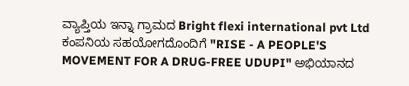ವ್ಯಾಪ್ತಿಯ ಇನ್ನಾ ಗ್ರಾಮದ Bright flexi international pvt Ltd ಕಂಪನಿಯ ಸಹಯೋಗದೊಂದಿಗೆ "RISE - A PEOPLE'S MOVEMENT FOR A DRUG-FREE UDUPI" ಅಭಿಯಾನದ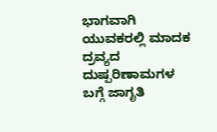ಭಾಗವಾಗಿ ಯುವಕರಲ್ಲಿ ಮಾದಕ ದ್ರವ್ಯದ ದುಷ್ಪರಿಣಾಮಗಳ ಬಗ್ಗೆ ಜಾಗೃತಿ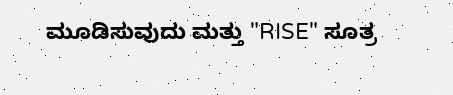ಮೂಡಿಸುವುದು ಮತ್ತು "RISE" ಸೂತ್ರ